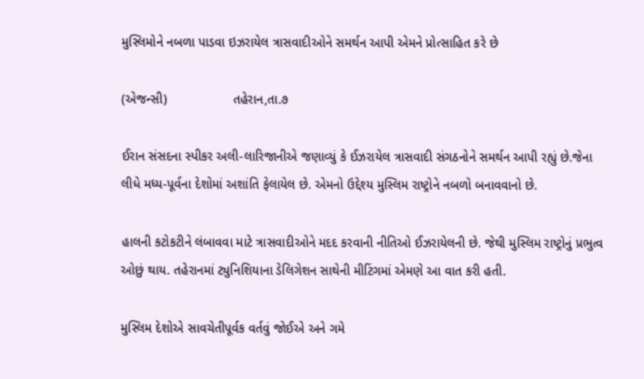મુસ્લિમોને નબળા પાડવા ઇઝરાયેલ ત્રાસવાદીઓને સમર્થન આપી એમને પ્રોત્સાહિત કરે છે

(એજન્સી)                  તહેરાન,તા.૭

ઈરાન સંસદના સ્પીકર અલી-લારિજાનીએ જણાવ્યું કે ઈઝરાયેલ ત્રાસવાદી સંગઠનોને સમર્થન આપી રહ્યું છે.જેના લીધે મધ્ય-પૂર્વના દેશોમાં અશાંતિ ફેલાયેલ છે. એમનો ઉદ્દેશ્ય મુસ્લિમ રાષ્ટ્રોને નબળો બનાવવાનો છે.

હાલની કટોકટીને લંબાવવા માટે ત્રાસવાદીઓને મદદ કરવાની નીતિઓ ઈઝરાયેલની છે. જેથી મુસ્લિમ રાષ્ટ્રોનું પ્રભુત્વ ઓછું થાય. તહેરાનમાં ટ્યુનિશિયાના ડેલિગેશન સાથેની મીટિંગમાં એમણે આ વાત કરી હતી.

મુસ્લિમ દેશોએ સાવચેતીપૂર્વક વર્તવું જોઈએ અને ગમે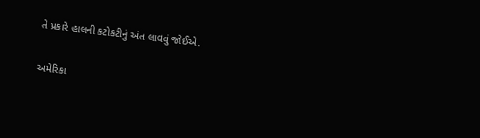તે પ્રકારે હાલની કટોકટીનું અંત લાવવું જોઈએ.

અમેરિકા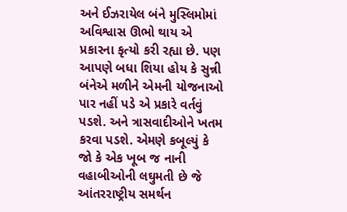અને ઈઝરાયેલ બંને મુસ્લિમોમાં અવિશ્વાસ ઊભો થાય એ પ્રકારના કૃત્યો કરી રહ્યા છે. પણ આપણે બધા શિયા હોય કે સુન્ની બંનેએ મળીને એમની યોજનાઓ પાર નહીં પડે એ પ્રકારે વર્તવું પડશે. અને ત્રાસવાદીઓને ખતમ કરવા પડશે. એમણે કબૂલ્યું કે જો કે એક ખૂબ જ નાની વહાબીઓની લઘુમતી છે જે આંતરરાષ્ટ્રીય સમર્થન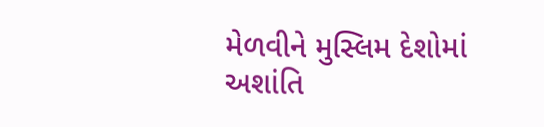મેળવીને મુસ્લિમ દેશોમાં અશાંતિ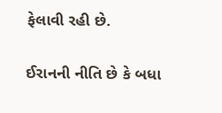ફેલાવી રહી છે.

ઈરાનની નીતિ છે કે બધા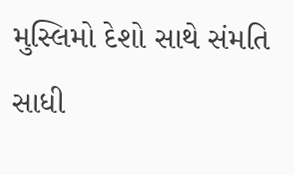મુસ્લિમો દેશો સાથે સંમતિ સાધી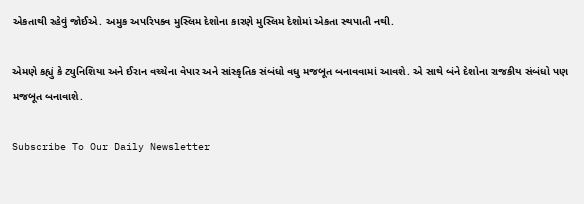એકતાથી રહેવું જોઈએ. અમુક અપરિપક્વ મુસ્લિમ દેશોના કારણે મુસ્લિમ દેશોમાં એકતા સ્થપાતી નથી.

એમણે કહ્યું કે ટ્યુનિશિયા અને ઈરાન વચ્ચેના વેપાર અને સાંસ્કૃતિક સંબંધો વધુ મજબૂત બનાવવામાં આવશે. એ સાથે બંને દેશોના રાજકીય સંબંધો પણ મજબૂત બનાવાશે.

Subscribe To Our Daily Newsletter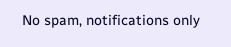No spam, notifications only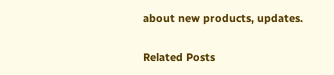about new products, updates.

Related Posts